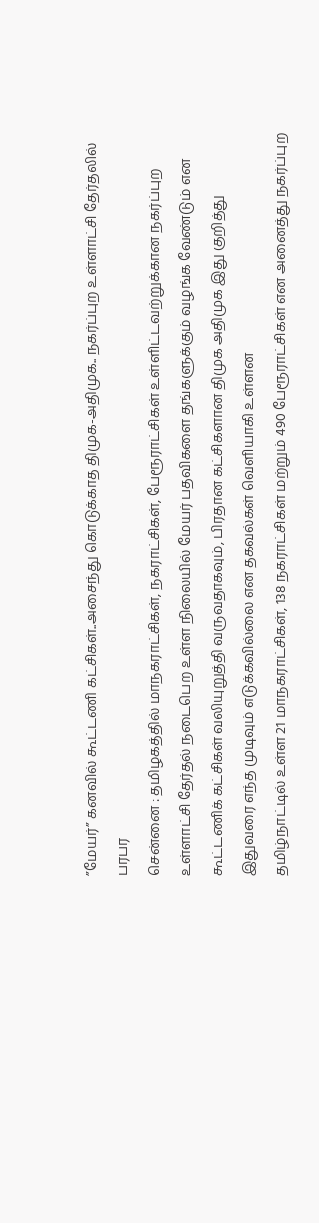”மேயர்” கனவில் கூட்டணி கட்சிகள்..அசைந்து கொடுக்காத திமுக-அதிமுக.. நகர்ப்புற உள்ளாட்சி தேர்தலில் பரபர
சென்னை : தமிழகத்தில் மாநகராட்சிகள், நகராட்சிகள், பேரூராட்சிகள் உள்ளிட்டவற்றுக்கான நகர்ப்புற உள்ளாட்சி தேர்தல் நடைபெற உள்ள நிலையில் மேயர் பதவிகளை தங்களுக்கும் வழங்க வேண்டும் என கூட்டணிக் கட்சிகள் வலியுறுத்தி வருவதாகவும், பிரதான கட்சிகளான திமுக அதிமுக இது குறித்து இதுவரை எந்த முடிவும் எடுக்கவில்லை என தகவல்கள் வெளியாகி உள்ளன
தமிழ்நாட்டில் உள்ள 21 மாநகராட்சிகள், 138 நகராட்சிகள் மற்றும் 490 பேரூராட்சிகள் என அனைத்து நகர்ப்புற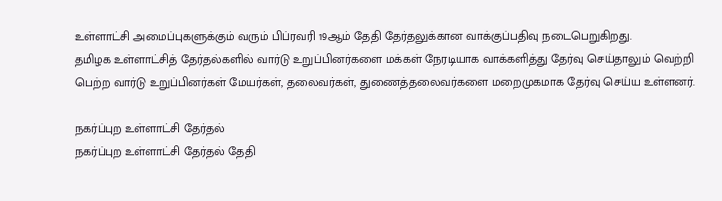உள்ளாட்சி அமைப்புகளுக்கும் வரும் பிப்ரவரி 19ஆம் தேதி தேர்தலுக்கான வாக்குப்பதிவு நடைபெறுகிறது.
தமிழக உள்ளாட்சித் தேர்தல்களில் வார்டு உறுப்பினர்களை மக்கள் நேரடியாக வாக்களித்து தேர்வு செய்தாலும் வெற்றி பெற்ற வார்டு உறுப்பினர்கள் மேயர்கள், தலைவர்கள், துணைத்தலைவர்களை மறைமுகமாக தேர்வு செய்ய உள்ளனர்.

நகர்ப்புற உள்ளாட்சி தேர்தல்
நகர்ப்புற உள்ளாட்சி தேர்தல் தேதி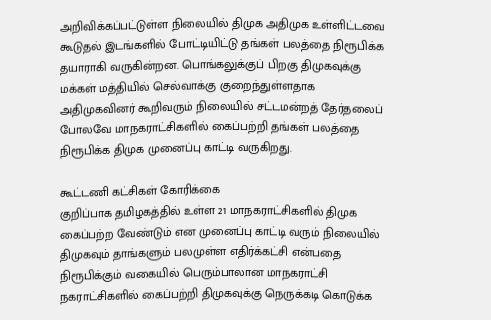அறிவிக்கப்பட்டுள்ள நிலையில் திமுக அதிமுக உள்ளிட்டவை கூடுதல் இடங்களில் போட்டியிட்டு தங்கள் பலத்தை நிரூபிக்க தயாராகி வருகின்றன. பொங்கலுக்குப் பிறகு திமுகவுக்கு மக்கள் மத்தியில் செல்வாக்கு குறைந்துள்ளதாக அதிமுகவினர் கூறிவரும் நிலையில் சட்டமன்றத் தேர்தலைப் போலவே மாநகராட்சிகளில் கைப்பற்றி தங்கள் பலத்தை நிரூபிக்க திமுக முனைப்பு காட்டி வருகிறது.

கூட்டணி கட்சிகள் கோரிக்கை
குறிப்பாக தமிழகத்தில் உள்ள 21 மாநகராட்சிகளில் திமுக கைப்பற்ற வேண்டும் என முனைப்பு காட்டி வரும் நிலையில் திமுகவும் தாங்களும் பலமுள்ள எதிர்க்கட்சி என்பதை நிரூபிக்கும் வகையில் பெரும்பாலான மாநகராட்சி நகராட்சிகளில் கைப்பற்றி திமுகவுக்கு நெருக்கடி கொடுக்க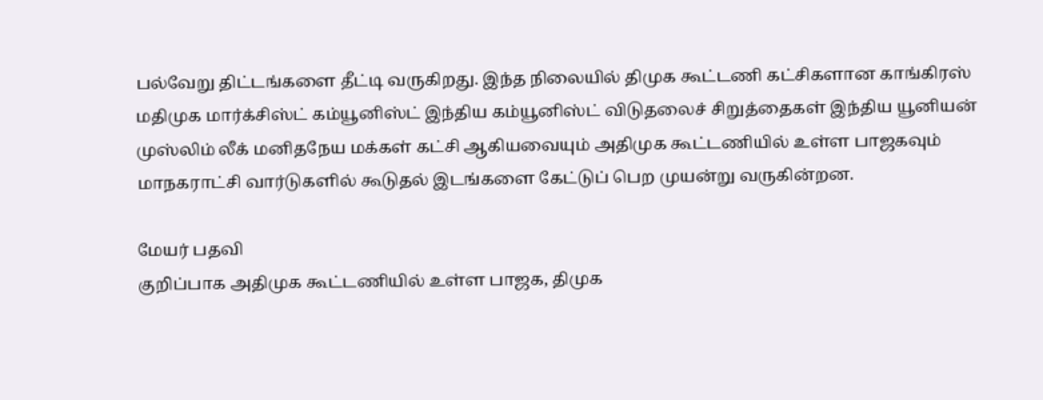பல்வேறு திட்டங்களை தீட்டி வருகிறது. இந்த நிலையில் திமுக கூட்டணி கட்சிகளான காங்கிரஸ் மதிமுக மார்க்சிஸ்ட் கம்யூனிஸ்ட் இந்திய கம்யூனிஸ்ட் விடுதலைச் சிறுத்தைகள் இந்திய யூனியன் முஸ்லிம் லீக் மனிதநேய மக்கள் கட்சி ஆகியவையும் அதிமுக கூட்டணியில் உள்ள பாஜகவும் மாநகராட்சி வார்டுகளில் கூடுதல் இடங்களை கேட்டுப் பெற முயன்று வருகின்றன.

மேயர் பதவி
குறிப்பாக அதிமுக கூட்டணியில் உள்ள பாஜக, திமுக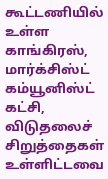கூட்டணியில் உள்ள காங்கிரஸ், மார்க்சிஸ்ட் கம்யூனிஸ்ட் கட்சி, விடுதலைச் சிறுத்தைகள் உள்ளிட்டவை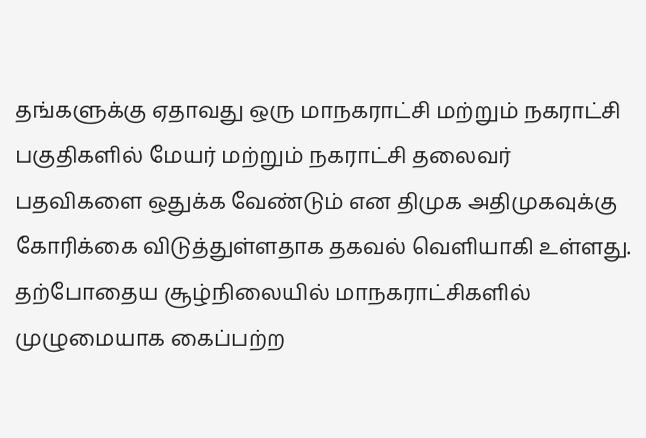தங்களுக்கு ஏதாவது ஒரு மாநகராட்சி மற்றும் நகராட்சி பகுதிகளில் மேயர் மற்றும் நகராட்சி தலைவர் பதவிகளை ஒதுக்க வேண்டும் என திமுக அதிமுகவுக்கு கோரிக்கை விடுத்துள்ளதாக தகவல் வெளியாகி உள்ளது. தற்போதைய சூழ்நிலையில் மாநகராட்சிகளில் முழுமையாக கைப்பற்ற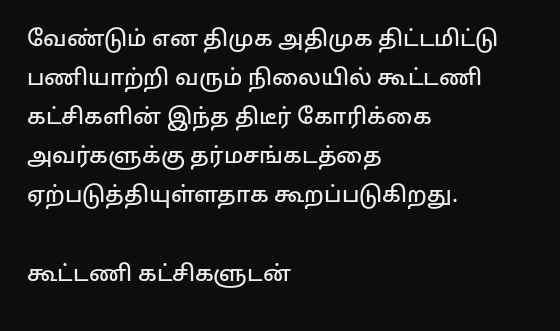வேண்டும் என திமுக அதிமுக திட்டமிட்டு பணியாற்றி வரும் நிலையில் கூட்டணி கட்சிகளின் இந்த திடீர் கோரிக்கை அவர்களுக்கு தர்மசங்கடத்தை ஏற்படுத்தியுள்ளதாக கூறப்படுகிறது.

கூட்டணி கட்சிகளுடன்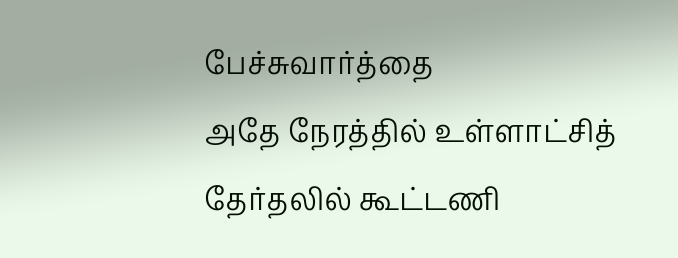பேச்சுவார்த்தை
அதே நேரத்தில் உள்ளாட்சித் தேர்தலில் கூட்டணி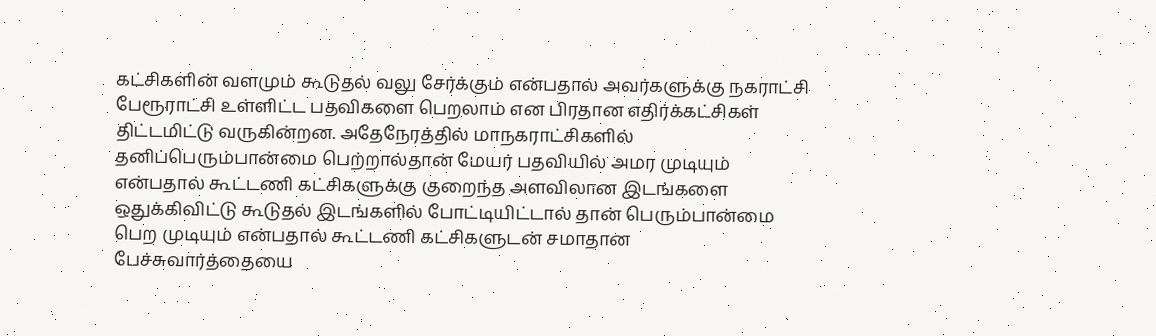கட்சிகளின் வளமும் கூடுதல் வலு சேர்க்கும் என்பதால் அவர்களுக்கு நகராட்சி பேரூராட்சி உள்ளிட்ட பதவிகளை பெறலாம் என பிரதான எதிர்க்கட்சிகள் திட்டமிட்டு வருகின்றன. அதேநேரத்தில் மாநகராட்சிகளில் தனிப்பெரும்பான்மை பெற்றால்தான் மேயர் பதவியில் அமர முடியும் என்பதால் கூட்டணி கட்சிகளுக்கு குறைந்த அளவிலான இடங்களை ஒதுக்கிவிட்டு கூடுதல் இடங்களில் போட்டியிட்டால் தான் பெரும்பான்மை பெற முடியும் என்பதால் கூட்டணி கட்சிகளுடன் சமாதான பேச்சுவார்த்தையை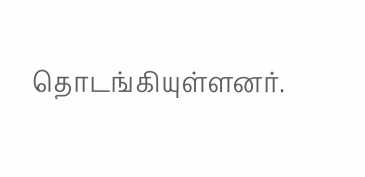தொடங்கியுள்ளனர்.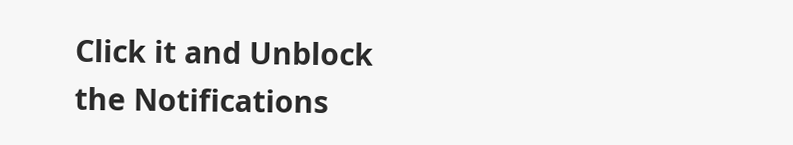Click it and Unblock the Notifications